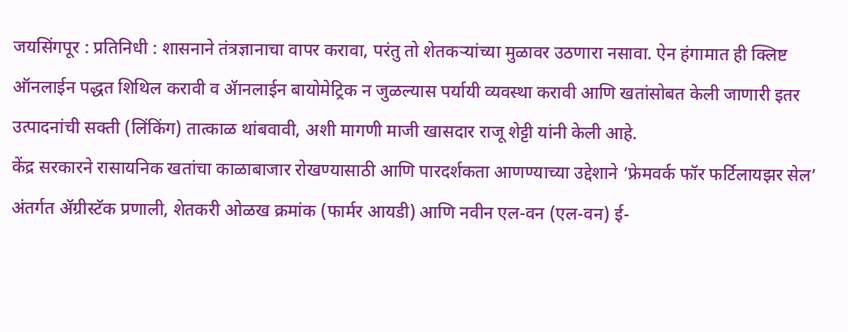जयसिंगपूर : प्रतिनिधी : शासनाने तंत्रज्ञानाचा वापर करावा, परंतु तो शेतकऱ्यांच्या मुळावर उठणारा नसावा. ऐन हंगामात ही क्लिष्ट ऑनलाईन पद्धत शिथिल करावी व ॲानलाईन बायोमेट्रिक न जुळल्यास पर्यायी व्यवस्था करावी आणि खतांसोबत केली जाणारी इतर उत्पादनांची सक्ती (लिंकिंग) तात्काळ थांबवावी, अशी मागणी माजी खासदार राजू शेट्टी यांनी केली आहे.
केंद्र सरकारने रासायनिक खतांचा काळाबाजार रोखण्यासाठी आणि पारदर्शकता आणण्याच्या उद्देशाने ‘फ्रेमवर्क फॉर फर्टिलायझर सेल’ अंतर्गत ॲग्रीस्टॅक प्रणाली, शेतकरी ओळख क्रमांक (फार्मर आयडी) आणि नवीन एल-वन (एल-वन) ई-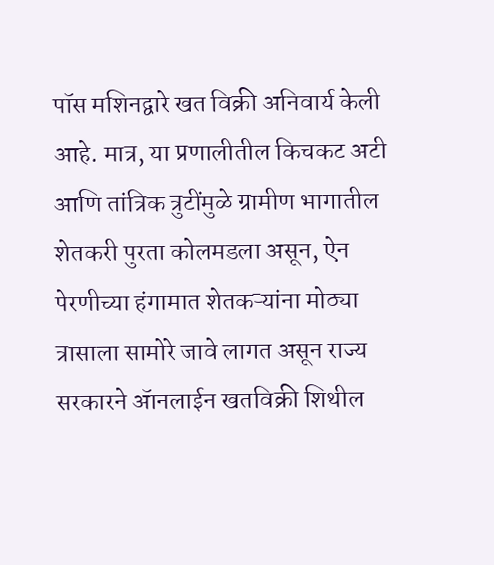पॉस मशिनद्वारे खत विक्री अनिवार्य केली आहे. मात्र, या प्रणालीतील किचकट अटी आणि तांत्रिक त्रुटींमुळे ग्रामीण भागातील शेतकरी पुरता कोलमडला असून, ऐन पेरणीच्या हंगामात शेतकऱ्यांना मोठ्या त्रासाला सामोरे जावे लागत असून राज्य सरकारने ॲानलाईन खतविक्री शिथील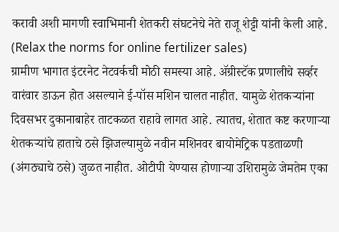करावी अशी मागणी स्वाभिमानी शेतकरी संघटनेचे नेते राजू शेट्टी यांनी केली आहे. (Relax the norms for online fertilizer sales)
ग्रामीण भागात इंटरनेट नेटवर्कची मोठी समस्या आहे. ॲग्रीस्टॅक प्रणालीचे सर्व्हर वारंवार डाऊन होत असल्याने ई-पॉस मशिन चालत नाहीत. यामुळे शेतकऱ्यांना दिवसभर दुकानाबाहेर ताटकळत राहावे लागत आहे. त्यातच, शेतात कष्ट करणाऱ्या शेतकऱ्यांचे हाताचे ठसे झिजल्यामुळे नवीन मशिनवर बायोमेट्रिक पडताळणी (अंगठ्याचे ठसे) जुळत नाहीत. ओटीपी येण्यास होणाऱ्या उशिरामुळे जेमतेम एका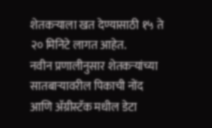शेतकऱ्याला खत देण्यासाठी १५ ते २० मिनिटे लागत आहेत.
नवीन प्रणालीनुसार शेतकऱ्यांच्या सातबाऱ्यावरील पिकाची नोंद आणि ॲग्रीस्टॅक मधील डेटा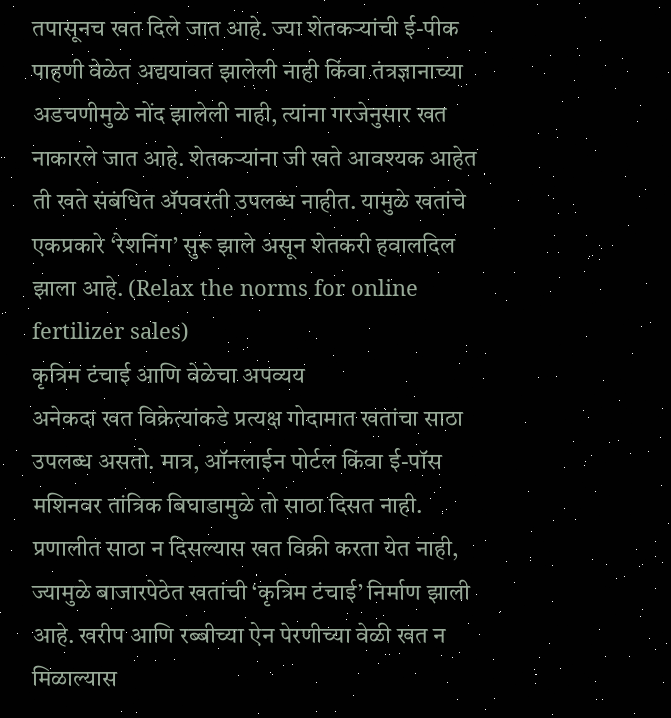तपासूनच खत दिले जात आहे. ज्या शेतकऱ्यांची ई-पीक पाहणी वेळेत अद्ययावत झालेली नाही किंवा तंत्रज्ञानाच्या अडचणीमुळे नोंद झालेली नाही, त्यांना गरजेनुसार खत नाकारले जात आहे. शेतकऱ्यांना जी खते आवश्यक आहेत ती खते संबंधित ॲपवरती उपलब्ध नाहीत. यामुळे खतांचे एकप्रकारे ‘रेशनिंग’ सुरू झाले असून शेतकरी हवालदिल झाला आहे. (Relax the norms for online fertilizer sales)
कृत्रिम टंचाई आणि वेळेचा अपव्यय
अनेकदा खत विक्रेत्यांकडे प्रत्यक्ष गोदामात खतांचा साठा उपलब्ध असतो. मात्र, ऑनलाईन पोर्टल किंवा ई-पॉस मशिनवर तांत्रिक बिघाडामुळे तो साठा दिसत नाही. प्रणालीत साठा न दिसल्यास खत विक्री करता येत नाही, ज्यामुळे बाजारपेठेत खतांची ‘कृत्रिम टंचाई’ निर्माण झाली आहे. खरीप आणि रब्बीच्या ऐन पेरणीच्या वेळी खत न मिळाल्यास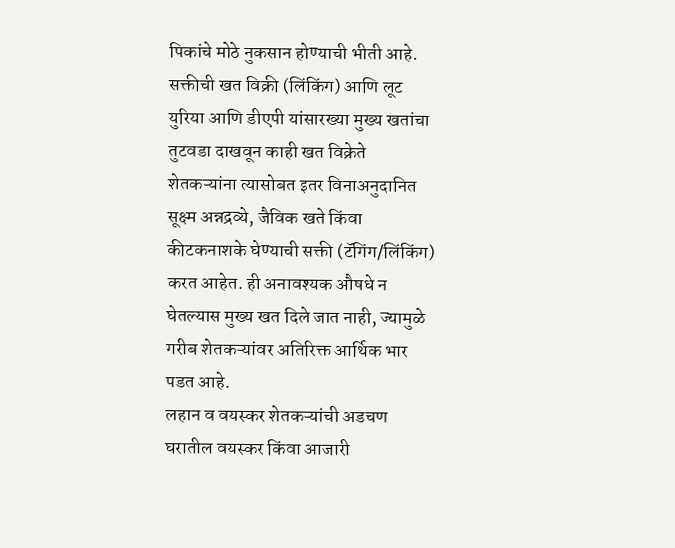पिकांचे मोठे नुकसान होण्याची भीती आहे.
सक्तीची खत विक्री (लिंकिंग) आणि लूट युरिया आणि डीएपी यांसारख्या मुख्य खतांचा तुटवडा दाखवून काही खत विक्रेते शेतकऱ्यांना त्यासोबत इतर विनाअनुदानित सूक्ष्म अन्नद्रव्ये, जैविक खते किंवा कीटकनाशके घेण्याची सक्ती (टॅगिंग/लिंकिंग) करत आहेत. ही अनावश्यक औषधे न घेतल्यास मुख्य खत दिले जात नाही, ज्यामुळे गरीब शेतकऱ्यांवर अतिरिक्त आर्थिक भार पडत आहे.
लहान व वयस्कर शेतकऱ्यांची अडचण
घरातील वयस्कर किंवा आजारी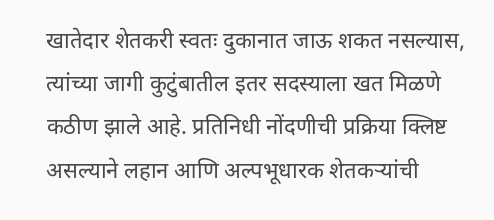खातेदार शेतकरी स्वतः दुकानात जाऊ शकत नसल्यास, त्यांच्या जागी कुटुंबातील इतर सदस्याला खत मिळणे कठीण झाले आहे. प्रतिनिधी नोंदणीची प्रक्रिया क्लिष्ट असल्याने लहान आणि अल्पभूधारक शेतकऱ्यांची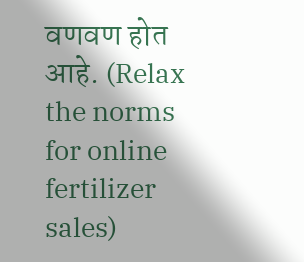वणवण होत आहे. (Relax the norms for online fertilizer sales)